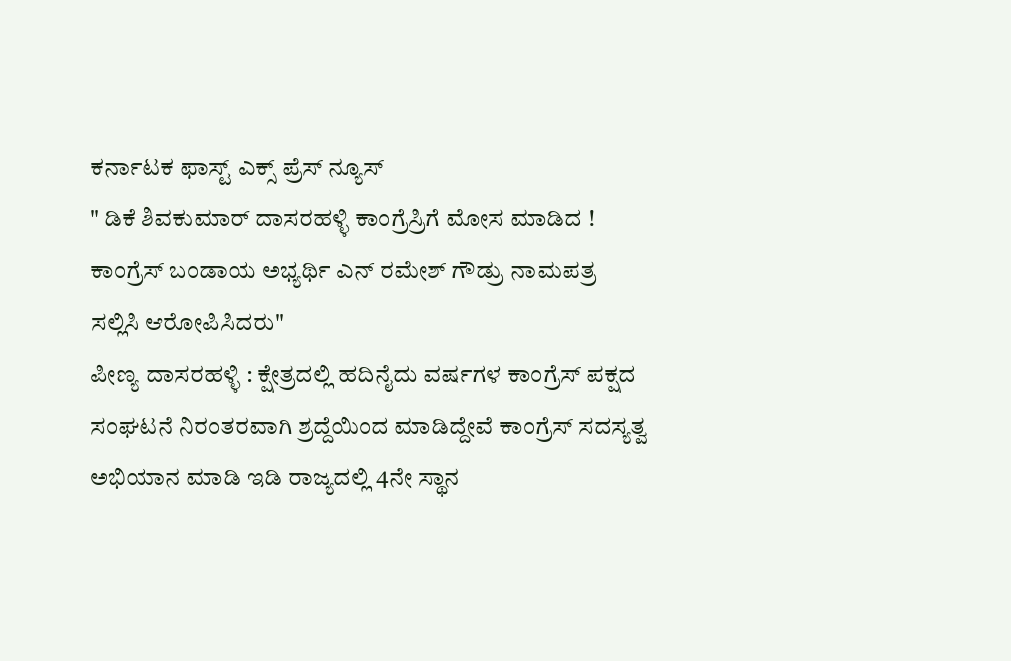ಕರ್ನಾಟಕ ಫಾಸ್ಟ್ ಎಕ್ಸ್ ಪ್ರೆಸ್ ನ್ಯೂಸ್
" ಡಿಕೆ ಶಿವಕುಮಾರ್ ದಾಸರಹಳ್ಳಿ ಕಾಂಗ್ರೆಸ್ರಿಗೆ ಮೋಸ ಮಾಡಿದ ! ಕಾಂಗ್ರೆಸ್ ಬಂಡಾಯ ಅಭ್ಯರ್ಥಿ ಎನ್ ರಮೇಶ್ ಗೌಡ್ರು ನಾಮಪತ್ರ ಸಲ್ಲಿಸಿ ಆರೋಪಿಸಿದರು"
ಪೀಣ್ಯ ದಾಸರಹಳ್ಳಿ : ಕ್ಷೇತ್ರದಲ್ಲಿ ಹದಿನೈದು ವರ್ಷಗಳ ಕಾಂಗ್ರೆಸ್ ಪಕ್ಷದ ಸಂಘಟನೆ ನಿರಂತರವಾಗಿ ಶ್ರದ್ದೆಯಿಂದ ಮಾಡಿದ್ದೇವೆ ಕಾಂಗ್ರೆಸ್ ಸದಸ್ಯತ್ವ ಅಭಿಯಾನ ಮಾಡಿ ಇಡಿ ರಾಜ್ಯದಲ್ಲಿ 4ನೇ ಸ್ಥಾನ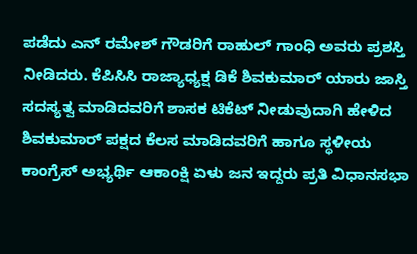ಪಡೆದು ಎನ್ ರಮೇಶ್ ಗೌಡರಿಗೆ ರಾಹುಲ್ ಗಾಂಧಿ ಅವರು ಪ್ರಶಸ್ತಿ ನೀಡಿದರು. ಕೆಪಿಸಿಸಿ ರಾಜ್ಯಾಧ್ಯಕ್ಷ ಡಿಕೆ ಶಿವಕುಮಾರ್ ಯಾರು ಜಾಸ್ತಿ ಸದಸ್ಯತ್ವ ಮಾಡಿದವರಿಗೆ ಶಾಸಕ ಟಿಕೆಟ್ ನೀಡುವುದಾಗಿ ಹೇಳಿದ ಶಿವಕುಮಾರ್ ಪಕ್ಷದ ಕೆಲಸ ಮಾಡಿದವರಿಗೆ ಹಾಗೂ ಸ್ಥಳೀಯ ಕಾಂಗ್ರೆಸ್ ಅಭ್ಯರ್ಥಿ ಆಕಾಂಕ್ಷಿ ಏಳು ಜನ ಇದ್ದರು ಪ್ರತಿ ವಿಧಾನಸಭಾ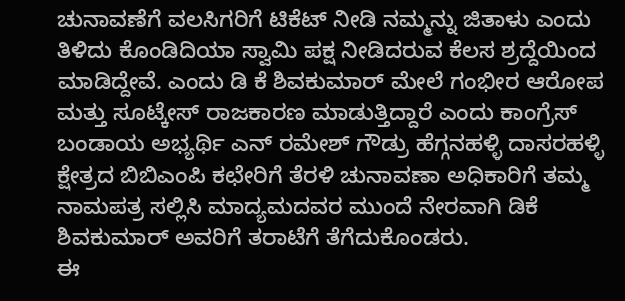ಚುನಾವಣೆಗೆ ವಲಸಿಗರಿಗೆ ಟಿಕೆಟ್ ನೀಡಿ ನಮ್ಮನ್ನು ಜಿತಾಳು ಎಂದು ತಿಳಿದು ಕೊಂಡಿದಿಯಾ ಸ್ವಾಮಿ ಪಕ್ಷ ನೀಡಿದರುವ ಕೆಲಸ ಶ್ರದ್ದೆಯಿಂದ ಮಾಡಿದ್ದೇವೆ. ಎಂದು ಡಿ ಕೆ ಶಿವಕುಮಾರ್ ಮೇಲೆ ಗಂಭೀರ ಆರೋಪ ಮತ್ತು ಸೂಟ್ಕೇಸ್ ರಾಜಕಾರಣ ಮಾಡುತ್ತಿದ್ದಾರೆ ಎಂದು ಕಾಂಗ್ರೆಸ್ ಬಂಡಾಯ ಅಭ್ಯರ್ಥಿ ಎನ್ ರಮೇಶ್ ಗೌಡ್ರು ಹೆಗ್ಗನಹಳ್ಳಿ ದಾಸರಹಳ್ಳಿ ಕ್ಷೇತ್ರದ ಬಿಬಿಎಂಪಿ ಕಛೇರಿಗೆ ತೆರಳಿ ಚುನಾವಣಾ ಅಧಿಕಾರಿಗೆ ತಮ್ಮ ನಾಮಪತ್ರ ಸಲ್ಲಿಸಿ ಮಾದ್ಯಮದವರ ಮುಂದೆ ನೇರವಾಗಿ ಡಿಕೆ ಶಿವಕುಮಾರ್ ಅವರಿಗೆ ತರಾಟೆಗೆ ತೆಗೆದುಕೊಂಡರು.
ಈ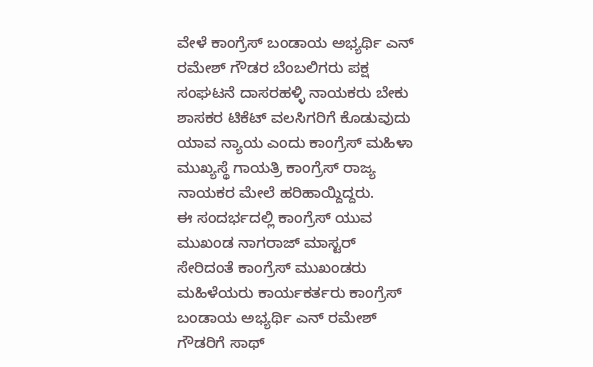ವೇಳೆ ಕಾಂಗ್ರೆಸ್ ಬಂಡಾಯ ಅಭ್ಯರ್ಥಿ ಎನ್ ರಮೇಶ್ ಗೌಡರ ಬೆಂಬಲಿಗರು ಪಕ್ಷ ಸಂಘಟನೆ ದಾಸರಹಳ್ಳಿ ನಾಯಕರು ಬೇಕು ಶಾಸಕರ ಟಿಕೆಟ್ ವಲಸಿಗರಿಗೆ ಕೊಡುವುದು ಯಾವ ನ್ಯಾಯ ಎಂದು ಕಾಂಗ್ರೆಸ್ ಮಹಿಳಾ ಮುಖ್ಯಸ್ಥೆ ಗಾಯತ್ರಿ ಕಾಂಗ್ರೆಸ್ ರಾಜ್ಯ ನಾಯಕರ ಮೇಲೆ ಹರಿಹಾಯ್ದಿದ್ದರು.
ಈ ಸಂದರ್ಭದಲ್ಲಿ ಕಾಂಗ್ರೆಸ್ ಯುವ ಮುಖಂಡ ನಾಗರಾಜ್ ಮಾಸ್ಟರ್ ಸೇರಿದಂತೆ ಕಾಂಗ್ರೆಸ್ ಮುಖಂಡರು ಮಹಿಳೆಯರು ಕಾರ್ಯಕರ್ತರು ಕಾಂಗ್ರೆಸ್ ಬಂಡಾಯ ಅಭ್ಯರ್ಥಿ ಎನ್ ರಮೇಶ್ ಗೌಡರಿಗೆ ಸಾಥ್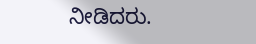ನೀಡಿದರು.